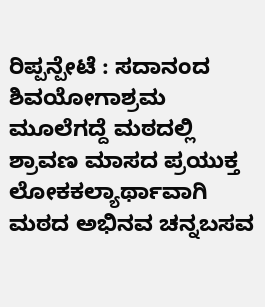ರಿಪ್ಪನ್ಪೇಟೆ : ಸದಾನಂದ ಶಿವಯೋಗಾಶ್ರಮ ಮೂಲೆಗದ್ದೆ ಮಠದಲ್ಲಿ ಶ್ರಾವಣ ಮಾಸದ ಪ್ರಯುಕ್ತ ಲೋಕಕಲ್ಯಾರ್ಥಾವಾಗಿ ಮಠದ ಅಭಿನವ ಚನ್ನಬಸವ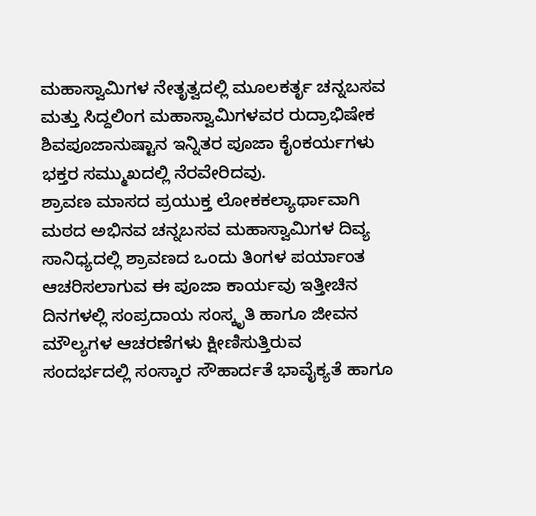ಮಹಾಸ್ವಾಮಿಗಳ ನೇತೃತ್ವದಲ್ಲಿ ಮೂಲಕರ್ತೃ ಚನ್ನಬಸವ ಮತ್ತು ಸಿದ್ದಲಿಂಗ ಮಹಾಸ್ವಾಮಿಗಳವರ ರುದ್ರಾಭಿಷೇಕ ಶಿವಪೂಜಾನುಷ್ಟಾನ ಇನ್ನಿತರ ಪೂಜಾ ಕೈಂಕರ್ಯಗಳು ಭಕ್ತರ ಸಮ್ಮುಖದಲ್ಲಿ ನೆರವೇರಿದವು.
ಶ್ರಾವಣ ಮಾಸದ ಪ್ರಯುಕ್ತ ಲೋಕಕಲ್ಯಾರ್ಥಾವಾಗಿ ಮಠದ ಅಭಿನವ ಚನ್ನಬಸವ ಮಹಾಸ್ವಾಮಿಗಳ ದಿವ್ಯ ಸಾನಿಧ್ಯದಲ್ಲಿ ಶ್ರಾವಣದ ಒಂದು ತಿಂಗಳ ಪರ್ಯಾಂತ ಆಚರಿಸಲಾಗುವ ಈ ಪೂಜಾ ಕಾರ್ಯವು ಇತ್ತೀಚಿನ ದಿನಗಳಲ್ಲಿ ಸಂಪ್ರದಾಯ ಸಂಸ್ಕೃತಿ ಹಾಗೂ ಜೀವನ ಮೌಲ್ಯಗಳ ಆಚರಣೆಗಳು ಕ್ಷೀಣಿಸುತ್ತಿರುವ ಸಂದರ್ಭದಲ್ಲಿ ಸಂಸ್ಕಾರ ಸೌಹಾರ್ದತೆ ಭಾವೈಕ್ಯತೆ ಹಾಗೂ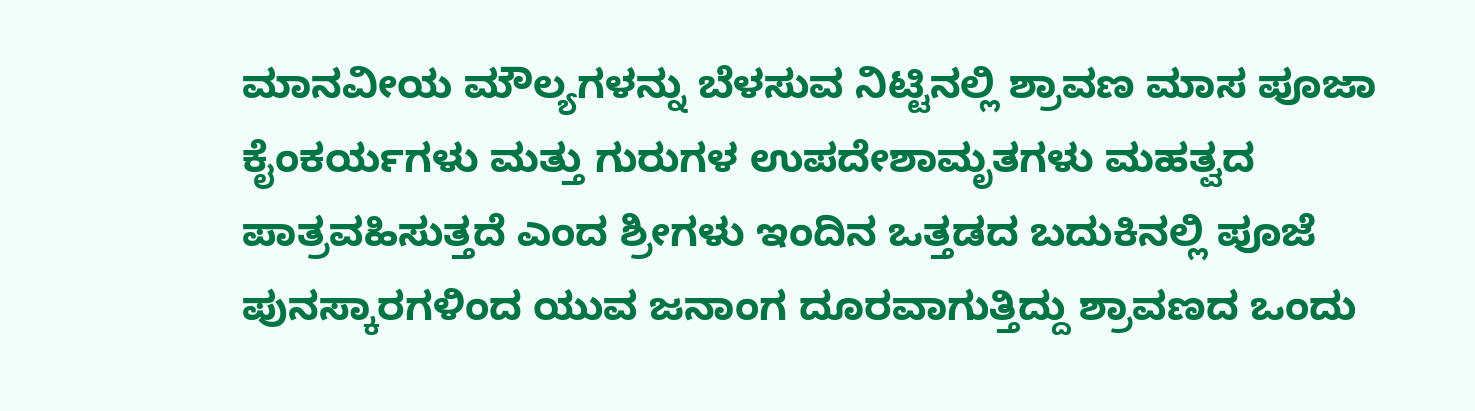ಮಾನವೀಯ ಮೌಲ್ಯಗಳನ್ನು ಬೆಳಸುವ ನಿಟ್ಟಿನಲ್ಲಿ ಶ್ರಾವಣ ಮಾಸ ಪೂಜಾ ಕೈಂಕರ್ಯಗಳು ಮತ್ತು ಗುರುಗಳ ಉಪದೇಶಾಮೃತಗಳು ಮಹತ್ವದ ಪಾತ್ರವಹಿಸುತ್ತದೆ ಎಂದ ಶ್ರೀಗಳು ಇಂದಿನ ಒತ್ತಡದ ಬದುಕಿನಲ್ಲಿ ಪೂಜೆ ಪುನಸ್ಕಾರಗಳಿಂದ ಯುವ ಜನಾಂಗ ದೂರವಾಗುತ್ತಿದ್ದು ಶ್ರಾವಣದ ಒಂದು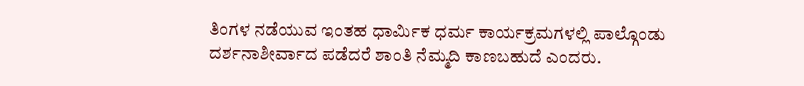ತಿಂಗಳ ನಡೆಯುವ ಇಂತಹ ಧಾರ್ಮಿಕ ಧರ್ಮ ಕಾರ್ಯಕ್ರಮಗಳಲ್ಲಿ ಪಾಲ್ಗೊಂಡು ದರ್ಶನಾಶೀರ್ವಾದ ಪಡೆದರೆ ಶಾಂತಿ ನೆಮ್ಮದಿ ಕಾಣಬಹುದೆ ಎಂದರು.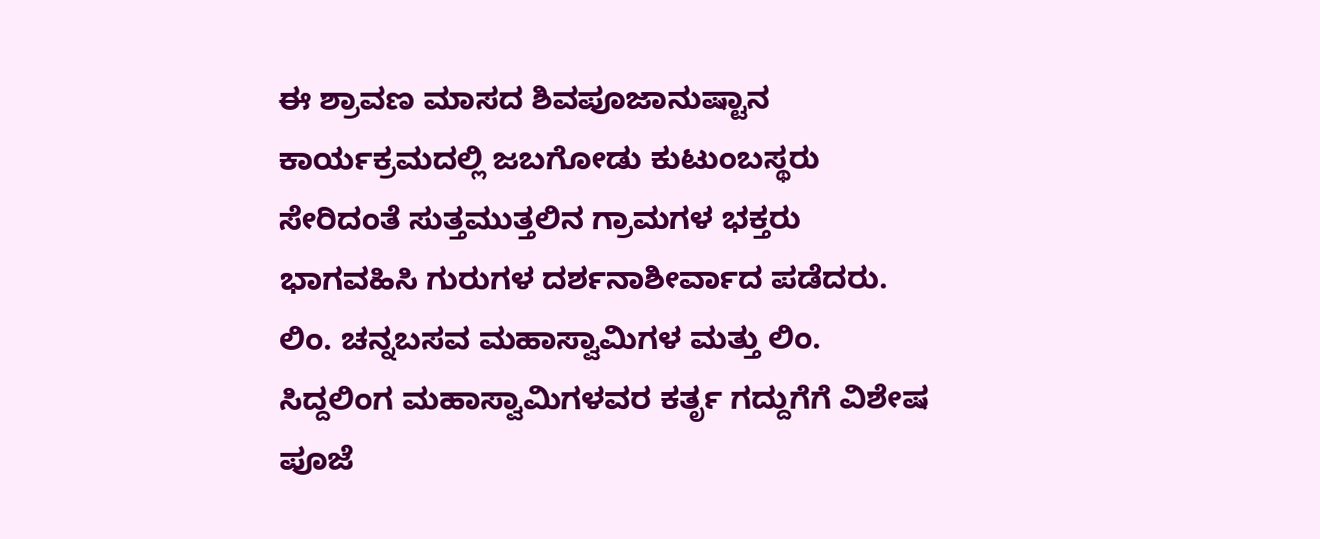ಈ ಶ್ರಾವಣ ಮಾಸದ ಶಿವಪೂಜಾನುಷ್ಟಾನ ಕಾರ್ಯಕ್ರಮದಲ್ಲಿ ಜಬಗೋಡು ಕುಟುಂಬಸ್ಥರು ಸೇರಿದಂತೆ ಸುತ್ತಮುತ್ತಲಿನ ಗ್ರಾಮಗಳ ಭಕ್ತರು ಭಾಗವಹಿಸಿ ಗುರುಗಳ ದರ್ಶನಾಶೀರ್ವಾದ ಪಡೆದರು.
ಲಿಂ. ಚನ್ನಬಸವ ಮಹಾಸ್ವಾಮಿಗಳ ಮತ್ತು ಲಿಂ. ಸಿದ್ದಲಿಂಗ ಮಹಾಸ್ವಾಮಿಗಳವರ ಕರ್ತೃ ಗದ್ದುಗೆಗೆ ವಿಶೇಷ ಪೂಜೆ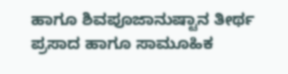ಹಾಗೂ ಶಿವಪೂಜಾನುಷ್ಟಾನ ತೀರ್ಥ ಪ್ರಸಾದ ಹಾಗೂ ಸಾಮೂಹಿಕ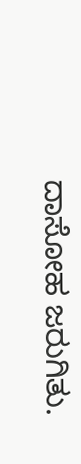ದಾಸೋಹ ಜರುಗಿತು.